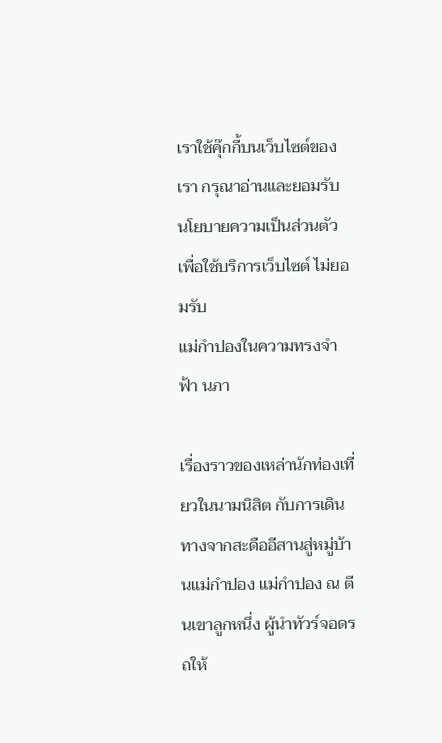เราใช้คุ๊กกี้บนเว็บไซต์ของเรา กรุณาอ่านและยอมรับ นโยบายความเป็นส่วนตัว เพื่อใช้บริการเว็บไซต์ ไม่ยอมรับ
แม่กำปองในความทรงจำ ฟ้า นภา

เรื่องราวของเหล่านักท่องเที่ยวในนามนิสิต กับการเดินทางจากสะดืออีสานสู่หมู่บ้านแม่กำปอง แม่กำปอง ณ ตีนเขาลูกหนึ่ง ผู้นำทัวร์จอดรถให้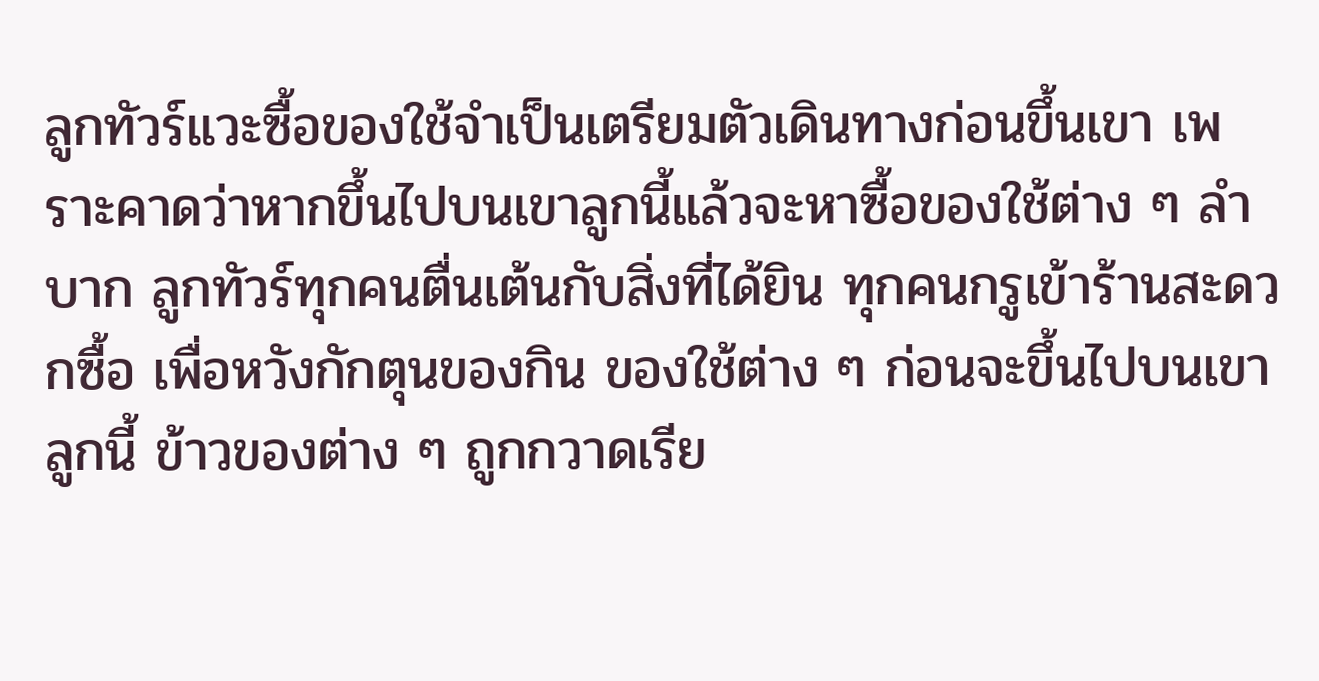ลูกทัวร์แวะซื้อของใช้จำเป็นเตรียมตัวเดินทางก่อนขึ้นเขา เพราะคาดว่าหากขึ้นไปบนเขาลูกนี้แล้วจะหาซื้อของใช้ต่าง ๆ ลำบาก ลูกทัวร์ทุกคนตื่นเต้นกับสิ่งที่ได้ยิน ทุกคนกรูเข้าร้านสะดวกซื้อ เพื่อหวังกักตุนของกิน ของใช้ต่าง ๆ ก่อนจะขึ้นไปบนเขาลูกนี้ ข้าวของต่าง ๆ ถูกกวาดเรีย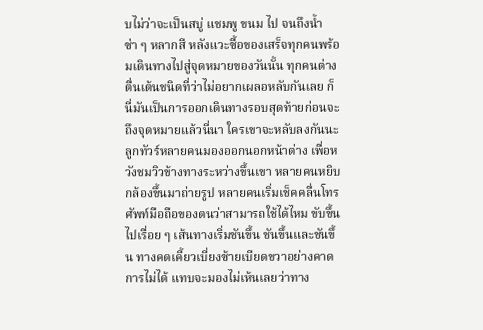บไม่ว่าจะเป็นสบู่ แชมพู ขนม ไป จนถึงน้ำซ่า ๆ หลากสี หลังแวะซื้อของเสร็จทุกคนพร้อมเดินทางไปสู่จุดหมายของวันนั้น ทุกคนต่างตื่นเต้นชนิดที่ว่าไม่อยากเผลอหลับกันเลย ก็นี่มันเป็นการออกเดินทางรอบสุดท้ายก่อนจะถึงจุดหมายแล้วนี่นา ใครเขาจะหลับลงกันนะ ลูกทัวร์หลายคนมองออกนอกหน้าต่าง เพื่อหวังชมวิวข้างทางระหว่างขึ้นเขา หลายคนหยิบกล้องขึ้นมาถ่ายรูป หลายคนเริ่มเช็คคลื่นโทรศัพท์มือถือของตนว่าสามารถใช้ได้ไหม ขับขึ้นไปเรื่อย ๆ เส้นทางเริ่มชันขึ้น ชันขึ้นและชันขึ้น ทางคดเคี้ยวเบี่ยงซ้ายเบียดขวาอย่างคาดการไม่ได้ แทบจะมองไม่เห้นเลยว่าทาง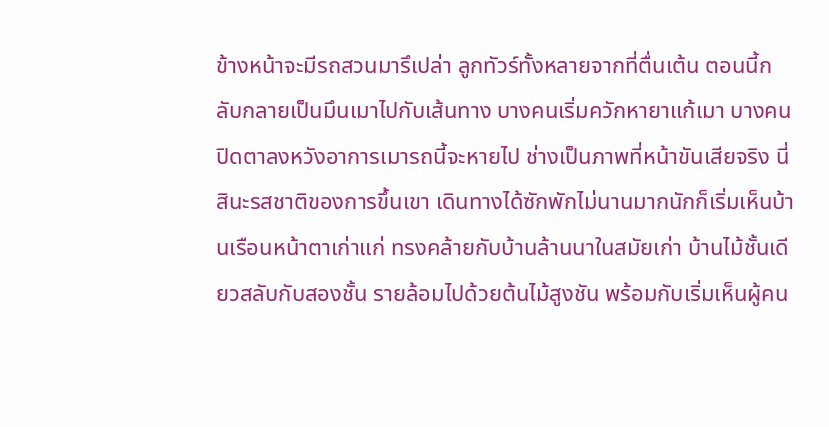ข้างหน้าจะมีรถสวนมารึเปล่า ลูกทัวร์ทั้งหลายจากที่ตื่นเต้น ตอนนี้กลับกลายเป็นมึนเมาไปกับเส้นทาง บางคนเริ่มควักหายาแก้เมา บางคนปิดตาลงหวังอาการเมารถนี้จะหายไป ช่างเป็นภาพที่หน้าขันเสียจริง นี่สินะรสชาติของการขึ้นเขา เดินทางได้ซักพักไม่นานมากนักก็เริ่มเห็นบ้านเรือนหน้าตาเก่าแก่ ทรงคล้ายกับบ้านล้านนาในสมัยเก่า บ้านไม้ชั้นเดียวสลับกับสองชั้น รายล้อมไปด้วยต้นไม้สูงชัน พร้อมกับเริ่มเห็นผู้คน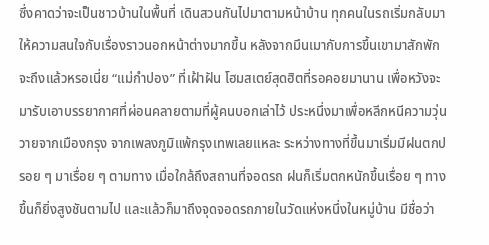ซึ่งคาดว่าจะเป็นชาวบ้านในพื้นที่ เดินสวนกันไปมาตามหน้าบ้าน ทุกคนในรถเริ่มกลับมาให้ความสนใจกับเรื่องราวนอกหน้าต่างมากขึ้น หลังจากมึนเมากับการขึ้นเขามาสักพัก จะถึงแล้วหรอเนี่ย “แม่กำปอง” ที่เฝ้าฝัน โฮมสเตย์สุดฮิตที่รอคอยมานาน เพื่อหวังจะมารับเอาบรรยากาศที่ผ่อนคลายตามที่ผู้คนบอกเล่าไว้ ประหนึ่งมาเพื่อหลีกหนีความวุ่นวายจากเมืองกรุง จากเพลงภูมิแพ้กรุงเทพเลยแหละ ระหว่างทางที่ขึ้นมาเริ่มมีฝนตกปรอย ๆ มาเรื่อย ๆ ตามทาง เมื่อใกล้ถึงสถานที่จอดรถ ฝนก็เริ่มตกหนักขึ้นเรื่อย ๆ ทางขึ้นก็ยิ่งสูงชันตามไป และแล้วก็มาถึงจุดจอดรถภายในวัดแห่งหนึ่งในหมู่บ้าน มีชื่อว่า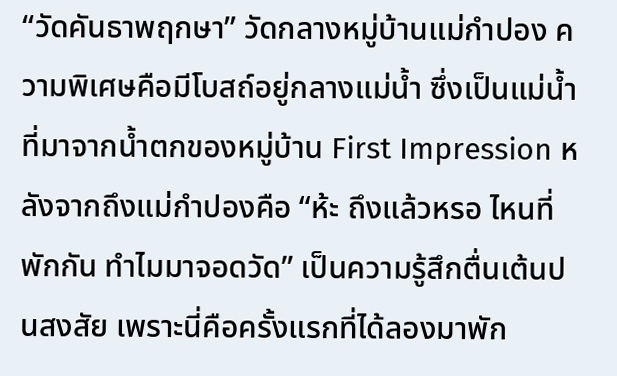“วัดคันธาพฤกษา” วัดกลางหมู่บ้านแม่กำปอง ความพิเศษคือมีโบสถ์อยู่กลางแม่น้ำ ซึ่งเป็นแม่น้ำที่มาจากน้ำตกของหมู่บ้าน First Impression หลังจากถึงแม่กำปองคือ “ห้ะ ถึงแล้วหรอ ไหนที่พักกัน ทำไมมาจอดวัด” เป็นความรู้สึกตื่นเต้นปนสงสัย เพราะนี่คือครั้งแรกที่ได้ลองมาพัก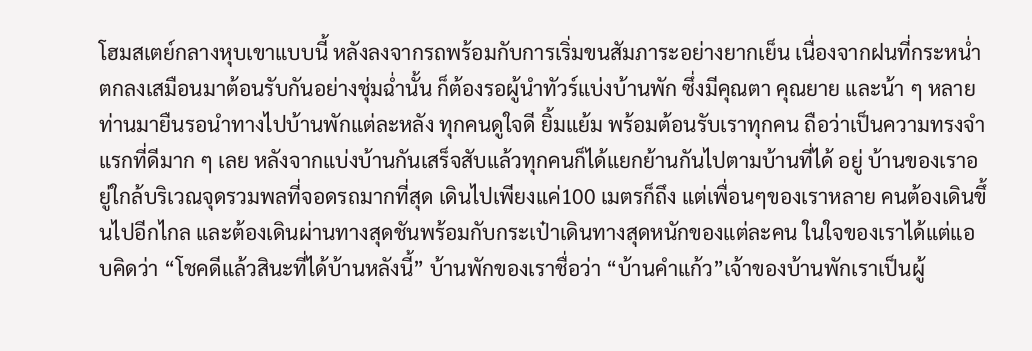โฮมสเตย์กลางหุบเขาแบบนี้ หลังลงจากรถพร้อมกับการเริ่มขนสัมภาระอย่างยากเย็น เนื่องจากฝนที่กระหน่ำตกลงเสมือนมาต้อนรับกันอย่างชุ่มฉ่ำนั้น ก็ต้องรอผู้นำทัวร์แบ่งบ้านพัก ซึ่งมีคุณตา คุณยาย และน้า ๆ หลายท่านมายืนรอนำทางไปบ้านพักแต่ละหลัง ทุกคนดูใจดี ยิ้มแย้ม พร้อมต้อนรับเราทุกคน ถือว่าเป็นความทรงจำแรกที่ดีมาก ๆ เลย หลังจากแบ่งบ้านกันเสร็จสับแล้วทุกคนก็ได้แยกย้านกันไปตามบ้านที่ได้ อยู่ บ้านของเราอยู่ใกล้บริเวณจุดรวมพลที่จอดรถมากที่สุด เดินไปเพียงแค่100 เมตรก็ถึง แต่เพื่อนๆของเราหลาย คนต้องเดินขึ้นไปอีกไกล และต้องเดินผ่านทางสุดชันพร้อมกับกระเป๋าเดินทางสุดหนักของแต่ละคน ในใจของเราได้แต่แอบคิดว่า “โชคดีแล้วสินะที่ได้บ้านหลังนี้” บ้านพักของเราชื่อว่า “บ้านคำแก้ว”เจ้าของบ้านพักเราเป็นผู้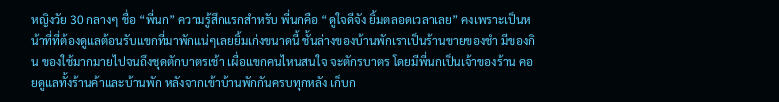หญิงวัย 30 กลางๆ ชื่อ “พี่นก” ความรู้สึกแรกสำหรับ พี่นกคือ “ดูใจดีจัง ยิ้มตลอดเวลาเลย” คงเพราะเป็นหน้าที่ที่ต้องดูแลต้อนรับแขกที่มาพักแน่ๆเลยยิ้มเก่งขนาดนี้ ชั้นล่างของบ้านพักเราเป็นร้านขายของชำ มีของกิน ของใช้มากมายไปจนถึงชุดตักบาตรเช้า เผื่อแขกคนไหนสนใจ จะตักรบาตร โดยมีพี่นกเป็นเจ้าของร้าน คอยดูแลทั้งร้านค้าและบ้านพัก หลังจากเข้าบ้านพักกันครบทุกหลัง เก็บก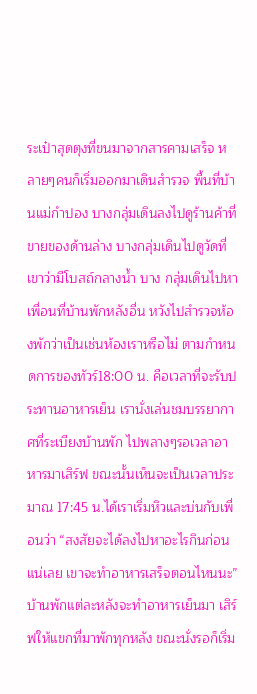ระเป๋าสุดตุงที่ขนมาจากสารคามเสร็จ หลายๆคนก็เริ่มออกมาเดินสำรวจ พื้นที่บ้านแม่กำปอง บางกลุ่มเดินลงไปดูร้านค้าที่ขายของด้านล่าง บางกลุ่มเดินไปดูวัดที่เขาว่ามีโบสถ์กลางน้ำ บาง กลุ่มเดินไปหาเพื่อนที่บ้านพักหลังอื่น หวังไปสำรวจห้องพักว่าเป็นเช่นห้องเราหรือไม่ ตามกำหนดการของทัวร์18:00 น. คือเวลาที่จะรับประทานอาหารเย็น เรานั่งเล่นชมบรรยากาศที่ระเบียงบ้านพัก ไปพลางๆรอเวลาอาหารมาเสิร์ฟ ขณะนั้นเห็นจะเป็นเวลาประมาณ 17:45 น.ได้เราเริ่มหิวและบ่นกับเพื่อนว่า “สงสัยจะได้ลงไปหาอะไรกินก่อนแน่เลย เขาจะทำอาหารเสร็จตอนไหนนะ” บ้านพักแต่ละหลังจะทำอาหารเย็นมา เสิร์ฟให้แขกที่มาพักทุกหลัง ขณะนั่งรอก็เริ่ม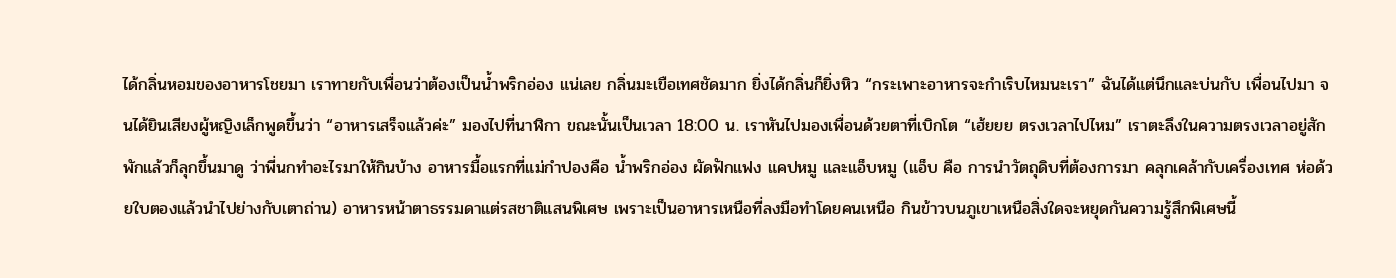ได้กลิ่นหอมของอาหารโชยมา เราทายกับเพื่อนว่าต้องเป็นน้ำพริกอ่อง แน่เลย กลิ่นมะเขือเทศชัดมาก ยิ่งได้กลิ่นก็ยิ่งหิว “กระเพาะอาหารจะกำเริบไหมนะเรา” ฉันได้แต่นึกและบ่นกับ เพื่อนไปมา จนได้ยินเสียงผู้หญิงเล็กพูดขึ้นว่า “อาหารเสร็จแล้วค่ะ” มองไปที่นาฬิกา ขณะนั้นเป็นเวลา 18:00 น. เราหันไปมองเพื่อนด้วยตาที่เบิกโต “เฮ้ยยย ตรงเวลาไปไหม” เราตะลึงในความตรงเวลาอยู่สักพักแล้วก็ลุกขึ้นมาดู ว่าพี่นกทำอะไรมาให้กินบ้าง อาหารมื้อแรกที่แม่กำปองคือ น้ำพริกอ่อง ผัดฟักแฟง แคปหมู และแอ็บหมู (แอ็บ คือ การนำวัตถุดิบที่ต้องการมา คลุกเคล้ากับเครื่องเทศ ห่อด้วยใบตองแล้วนำไปย่างกับเตาถ่าน) อาหารหน้าตาธรรมดาแต่รสชาติแสนพิเศษ เพราะเป็นอาหารเหนือที่ลงมือทำโดยคนเหนือ กินข้าวบนภูเขาเหนือสิ่งใดจะหยุดกันความรู้สึกพิเศษนี้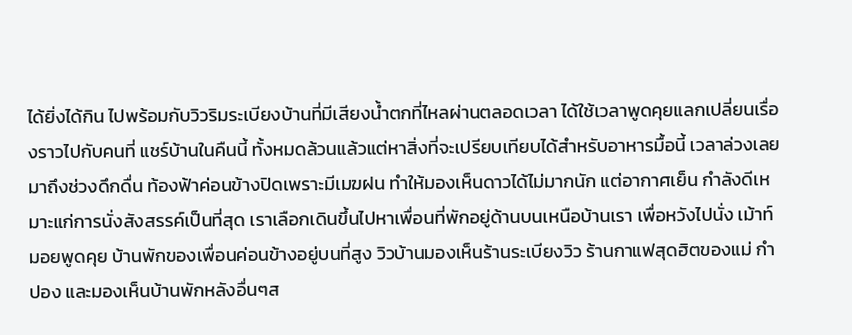ได้ยิ่งได้กิน ไปพร้อมกับวิวริมระเบียงบ้านที่มีเสียงน้ำตกที่ไหลผ่านตลอดเวลา ได้ใช้เวลาพูดคุยแลกเปลี่ยนเรื่องราวไปกับคนที่ แชร์บ้านในคืนนี้ ทั้งหมดล้วนแล้วแต่หาสิ่งที่จะเปรียบเทียบได้สำหรับอาหารมื้อนี้ เวลาล่วงเลยมาถึงช่วงดึกดื่น ท้องฟ้าค่อนข้างปิดเพราะมีเมฆฝน ทำให้มองเห็นดาวได้ไม่มากนัก แต่อากาศเย็น กำลังดีเหมาะแก่การนั่งสังสรรค์เป็นที่สุด เราเลือกเดินขึ้นไปหาเพื่อนที่พักอยู่ด้านบนเหนือบ้านเรา เพื่อหวังไปนั่ง เม้าท์มอยพูดคุย บ้านพักของเพื่อนค่อนข้างอยู่บนที่สูง วิวบ้านมองเห็นร้านระเบียงวิว ร้านกาแฟสุดฮิตของแม่ กำปอง และมองเห็นบ้านพักหลังอื่นๆส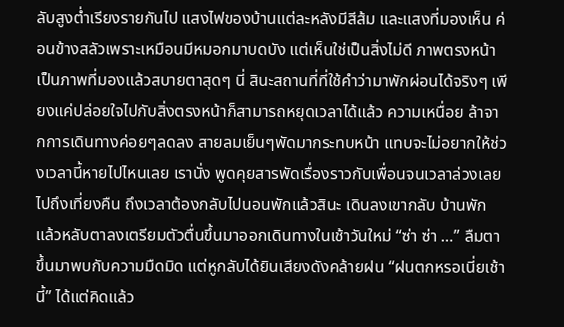ลับสูงต่ำเรียงรายกันไป แสงไฟของบ้านแต่ละหลังมีสีส้ม และแสงที่มองเห็น ค่อนข้างสลัวเพราะเหมือนมีหมอกมาบดบัง แต่เห็นใช่เป็นสิ่งไม่ดี ภาพตรงหน้าเป็นภาพที่มองแล้วสบายตาสุดๆ นี่ สินะสถานที่ที่ใช้คำว่ามาพักผ่อนได้จริงๆ เพียงแค่ปล่อยใจไปกับสิ่งตรงหน้าก็สามารถหยุดเวลาได้แล้ว ความเหนื่อย ล้าจากการเดินทางค่อยๆลดลง สายลมเย็นๆพัดมากระทบหน้า แทบจะไม่อยากให้ช่วงเวลานี้หายไปไหนเลย เรานั่ง พูดคุยสารพัดเรื่องราวกับเพื่อนจนเวลาล่วงเลยไปถึงเที่ยงคืน ถึงเวลาต้องกลับไปนอนพักแล้วสินะ เดินลงเขากลับ บ้านพัก แล้วหลับตาลงเตรียมตัวตื่นขึ้นมาออกเดินทางในเช้าวันใหม่ “ซ่า ซ่า …” ลืมตาขึ้นมาพบกับความมืดมิด แต่หูกลับได้ยินเสียงดังคล้ายฝน “ฝนตกหรอเนี่ยเช้านี้” ได้แต่คิดแล้ว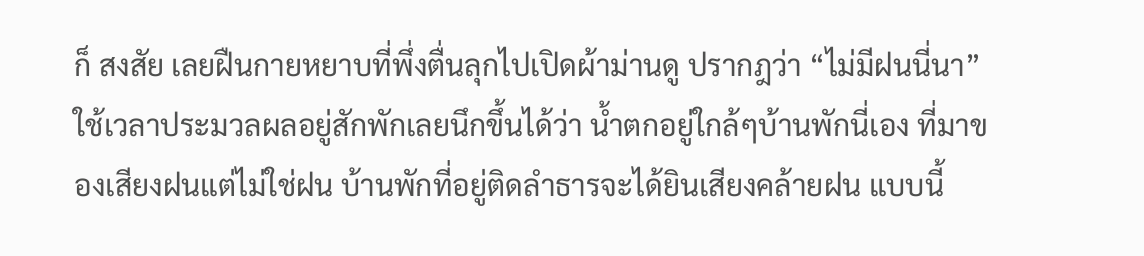ก็ สงสัย เลยฝืนกายหยาบที่พึ่งตื่นลุกไปเปิดผ้าม่านดู ปรากฎว่า “ไม่มีฝนนี่นา” ใช้เวลาประมวลผลอยู่สักพักเลยนึกขึ้นได้ว่า น้ำตกอยู่ใกล้ๆบ้านพักนี่เอง ที่มาของเสียงฝนแต่ไม่ใช่ฝน บ้านพักที่อยู่ติดลำธารจะได้ยินเสียงคล้ายฝน แบบนี้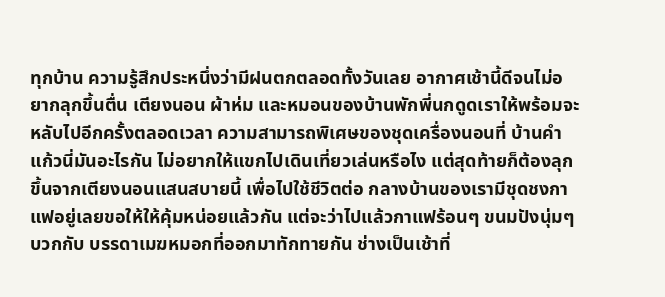ทุกบ้าน ความรู้สึกประหนึ่งว่ามีฝนตกตลอดทั้งวันเลย อากาศเช้านี้ดีจนไม่อยากลุกขึ้นตื่น เตียงนอน ผ้าห่ม และหมอนของบ้านพักพี่นกดูดเราให้พร้อมจะหลับไปอีกครั้งตลอดเวลา ความสามารถพิเศษของชุดเครื่องนอนที่ บ้านคำแก้วนี่มันอะไรกัน ไม่อยากให้แขกไปเดินเที่ยวเล่นหรือไง แต่สุดท้ายก็ต้องลุกขึ้นจากเตียงนอนแสนสบายนี้ เพื่อไปใช้ชีวิตต่อ กลางบ้านของเรามีชุดชงกาแฟอยู่เลยขอให้ให้คุ้มหน่อยแล้วกัน แต่จะว่าไปแล้วกาแฟร้อนๆ ขนมปังนุ่มๆ บวกกับ บรรดาเมฆหมอกที่ออกมาทักทายกัน ช่างเป็นเช้าที่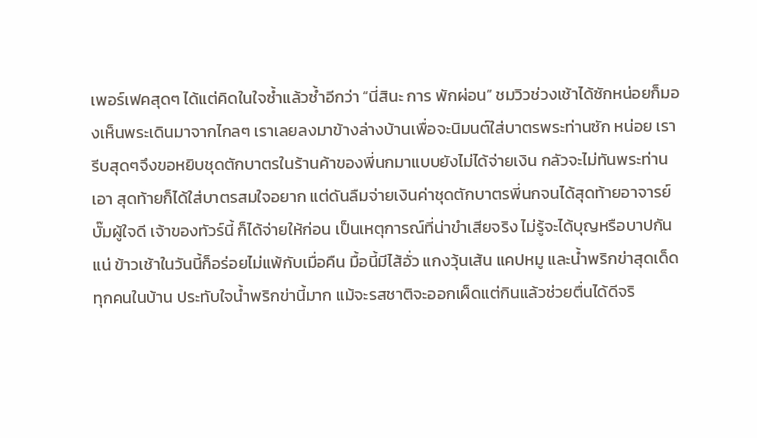เพอร์เฟคสุดๆ ได้แต่คิดในใจซ้ำแล้วซ้ำอีกว่า “นี่สินะ การ พักผ่อน” ชมวิวช่วงเช้าได้ซักหน่อยก็มองเห็นพระเดินมาจากไกลๆ เราเลยลงมาข้างล่างบ้านเพื่อจะนิมนต์ใส่บาตรพระท่านซัก หน่อย เรารีบสุดๆจึงขอหยิบชุดตักบาตรในร้านค้าของพี่นกมาแบบยังไม่ได้จ่ายเงิน กลัวจะไม่ทันพระท่านเอา สุดท้ายก็ได้ใส่บาตรสมใจอยาก แต่ดันลืมจ่ายเงินค่าชุดตักบาตรพี่นกจนได้สุดท้ายอาจารย์บั๊มผู้ใจดี เจ้าของทัวร์นี้ ก็ได้จ่ายให้ก่อน เป็นเหตุการณ์ที่น่าขำเสียจริง ไม่รู้จะได้บุญหรือบาปกันแน่ ข้าวเช้าในวันนี้ก็อร่อยไม่แพ้กับเมื่อคืน มื้อนี้มีไส้อั่ว แกงวุ้นเส้น แคปหมู และน้ำพริกข่าสุดเด็ด ทุกคนในบ้าน ประทับใจน้ำพริกข่านี้มาก แม้จะรสชาติจะออกเผ็ดแต่กินแล้วช่วยตื่นได้ดีจริ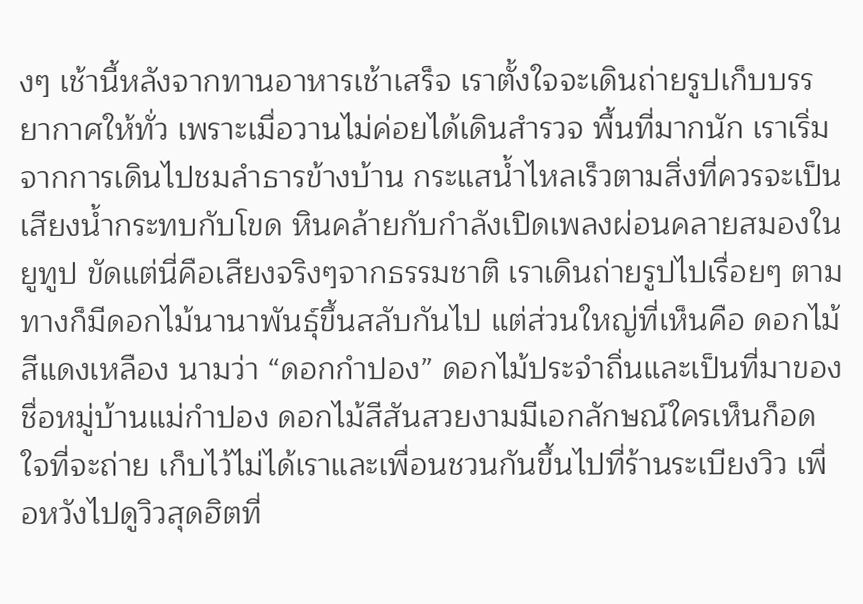งๆ เช้านี้หลังจากทานอาหารเช้าเสร็จ เราตั้งใจจะเดินถ่ายรูปเก็บบรรยากาศให้ทั่ว เพราะเมื่อวานไม่ค่อยได้เดินสำรวจ พื้นที่มากนัก เราเริ่มจากการเดินไปชมลำธารข้างบ้าน กระแสน้ำไหลเร็วตามสิ่งที่ควรจะเป็น เสียงน้ำกระทบกับโขด หินคล้ายกับกำลังเปิดเพลงผ่อนคลายสมองในยูทูป ขัดแต่นี่คือเสียงจริงๆจากธรรมชาติ เราเดินถ่ายรูปไปเรื่อยๆ ตามทางก็มีดอกไม้นานาพันธุ์ขึ้นสลับกันไป แต่ส่วนใหญ่ที่เห็นคือ ดอกไม้สีแดงเหลือง นามว่า “ดอกกำปอง” ดอกไม้ประจำถิ่นและเป็นที่มาของชื่อหมู่บ้านแม่กำปอง ดอกไม้สีสันสวยงามมีเอกลักษณ์ใครเห็นก็อดใจที่จะถ่าย เก็บไว้ไม่ได้เราและเพื่อนชวนกันขึ้นไปที่ร้านระเบียงวิว เพื่อหวังไปดูวิวสุดฮิตที่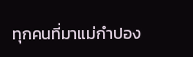ทุกคนที่มาแม่กำปอง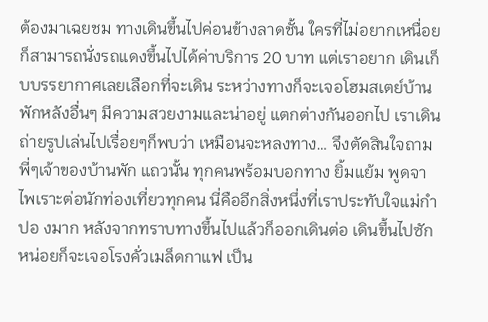ต้องมาเฉยชม ทางเดินขึ้นไปค่อนข้างลาดชั้น ใครที่ไม่อยากเหนื่อยก็สามารถนั่งรถแดงขึ้นไปได้ค่าบริการ 20 บาท แต่เราอยาก เดินเก็บบรรยากาศเลยเลือกที่จะเดิน ระหว่างทางก็จะเจอโฮมสเตย์บ้านพักหลังอื่นๆ มีความสวยงามและน่าอยู่ แตกต่างกันออกไป เราเดินถ่ายรูปเล่นไปเรื่อยๆก็พบว่า เหมือนจะหลงทาง… จึงตัดสินใจถามพี่ๆเจ้าของบ้านพัก แถวนั้น ทุกคนพร้อมบอกทาง ยิ้มแย้ม พูดจาไพเราะต่อนักท่องเที่ยวทุกคน นี่คืออีกสิ่งหนึ่งที่เราประทับใจแม่กำปอ งมาก หลังจากทราบทางขึ้นไปแล้วก็ออกเดินต่อ เดินขึ้นไปซักหน่อยก็จะเจอโรงคั่วเมล็ดกาแฟ เป็น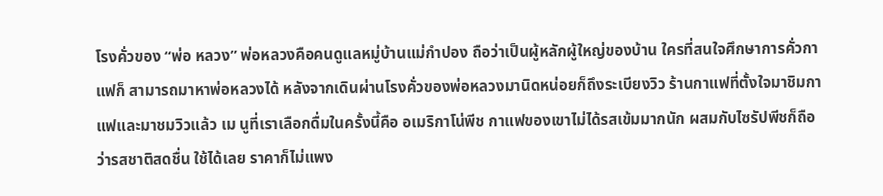โรงคั่วของ “พ่อ หลวง” พ่อหลวงคือคนดูแลหมู่บ้านแม่กำปอง ถือว่าเป็นผู้หลักผู้ใหญ่ของบ้าน ใครที่สนใจศึกษาการคั่วกาแฟก็ สามารถมาหาพ่อหลวงได้ หลังจากเดินผ่านโรงคั่วของพ่อหลวงมานิดหน่อยก็ถึงระเบียงวิว ร้านกาแฟที่ตั้งใจมาชิมกาแฟและมาชมวิวแล้ว เม นูที่เราเลือกดื่มในครั้งนี้คือ อเมริกาโน่พีช กาแฟของเขาไม่ได้รสเข้มมากนัก ผสมกับไซรัปพีชก็ถือว่ารสชาติสดชื่น ใช้ได้เลย ราคาก็ไม่แพง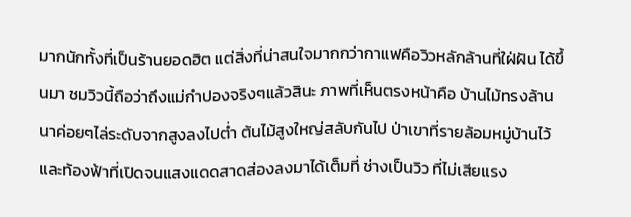มากนักทั้งที่เป็นร้านยอดฮิต แต่สิ่งที่น่าสนใจมากกว่ากาแฟคือวิวหลักล้านที่ใฝ่ฝัน ได้ขึ้นมา ชมวิวนี้ถือว่าถึงแม่กำปองจริงๆแล้วสินะ ภาพที่เห็นตรงหน้าคือ บ้านไม้ทรงล้านนาค่อยๆไล่ระดับจากสูงลงไปต่ำ ต้นไม้สูงใหญ่สลับกันไป ป่าเขาที่รายล้อมหมู่บ้านไว้และท้องฟ้าที่เปิดจนแสงแดดสาดส่องลงมาได้เต็มที่ ช่างเป็นวิว ที่ไม่เสียแรง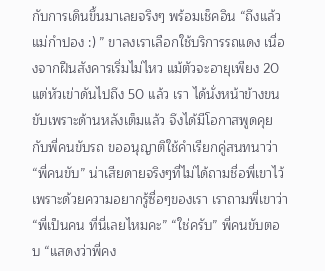กับการเดินขึ้นมาเลยจริงๆ พร้อมเช็คอิน “ถึงแล้ว แม่กำปอง :) ” ขาลงเราเลือกใช้บริการรถแดง เนื่องจากฝืนสังคารเริ่มไม่ไหว แม้ตัวจะอายุเพียง 20 แต่หัวเข่าดันไปถึง 50 แล้ว เรา ได้นั่งหน้าข้างขนขับเพราะด้านหลังเต็มแล้ว จึงได้มีโอกาสพูดคุยกับพี่คนขับรถ ขออนุญาติใช้คำเรียกคู่สนทนาว่า “พี่คนขับ” น่าเสียดายจริงๆที่ไม่ได้ถามชื่อพี่เขาไว้เพราะด้วยความอยากรู้ซื่อๆของเรา เราถามพี่เขาว่า “พี่เป็นคน ที่นี่เลยไหมคะ” “ใช่ครับ” พี่คนขับตอบ “แสดงว่าพี่คง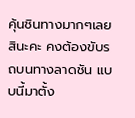คุ้นชินทางมากๆเลยสินะคะ คงต้องขับรถบนทางลาดชัน แบบนี้มาตั้ง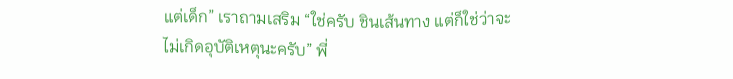แต่เด็ก” เราถามเสริม “ใช่ครับ ชินเส้นทาง แต่ก็ใช่ว่าจะไม่เกิดอุบัติเหตุนะครับ” พี่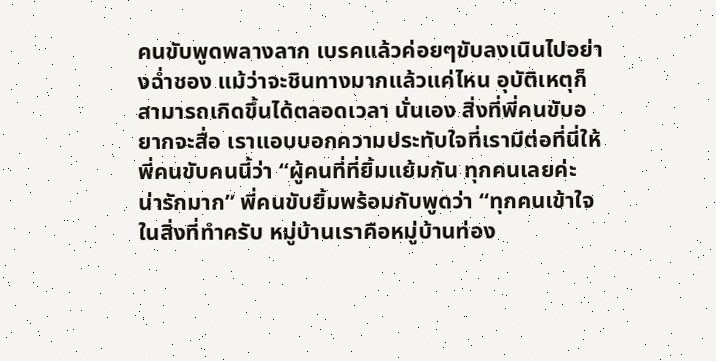คนขับพูดพลางลาก เบรคแล้วค่อยๆขับลงเนินไปอย่างฉ่ำชอง แม้ว่าจะชินทางมากแล้วแค่ไหน อุบัติเหตุก็สามารถเกิดขึ้นได้ตลอดเวลา นั่นเอง สิ่งที่พี่คนขับอยากจะสื่อ เราแอบบอกความประทับใจที่เรามีต่อที่นี่ให้พี่คนขับคนนี้ว่า “ผู้คนที่ที่ยิ้มแย้มกัน ทุกคนเลยค่ะ น่ารักมาก” พี่คนขับยิ้มพร้อมกับพูดว่า “ทุกคนเข้าใจในสิ่งที่ทำครับ หมู่บ้านเราคือหมู่บ้านท่อง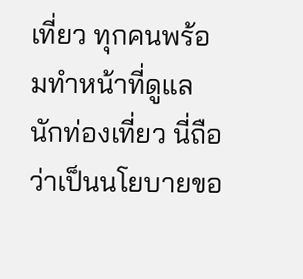เที่ยว ทุกคนพร้อมทำหน้าที่ดูแลนักท่องเที่ยว นี่ถือว่าเป็นนโยบายขอ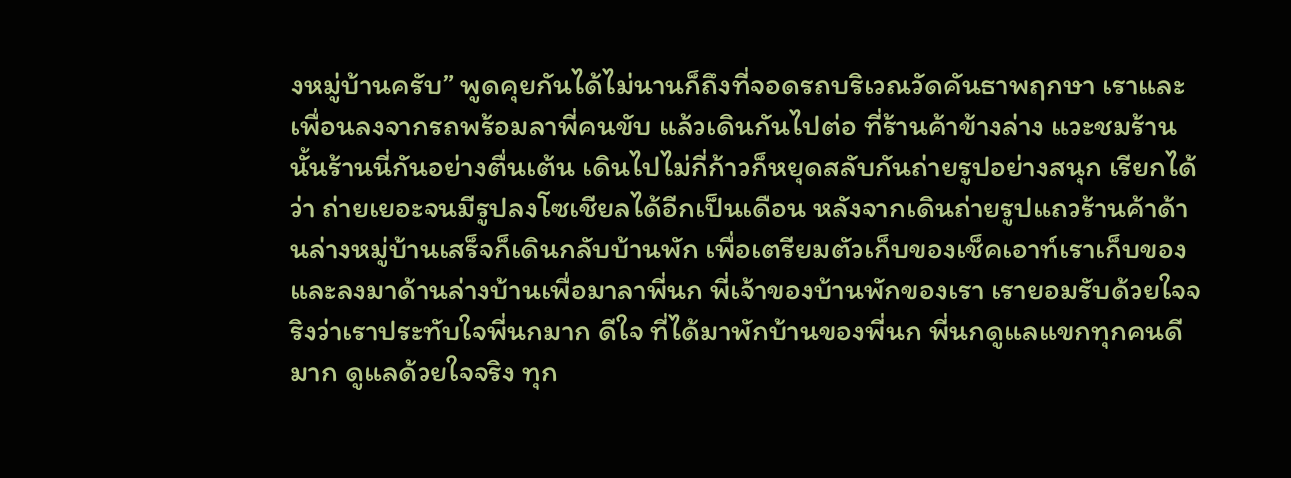งหมู่บ้านครับ” พูดคุยกันได้ไม่นานก็ถึงที่จอดรถบริเวณวัดคันธาพฤกษา เราและเพื่อนลงจากรถพร้อมลาพี่คนขับ แล้วเดินกันไปต่อ ที่ร้านค้าข้างล่าง แวะชมร้านนั้นร้านนี่กันอย่างตื่นเต้น เดินไปไม่กี่ก้าวก็หยุดสลับกันถ่ายรูปอย่างสนุก เรียกได้ว่า ถ่ายเยอะจนมีรูปลงโซเชียลได้อีกเป็นเดือน หลังจากเดินถ่ายรูปแถวร้านค้าด้านล่างหมู่บ้านเสร็จก็เดินกลับบ้านพัก เพื่อเตรียมตัวเก็บของเช็คเอาท์เราเก็บของ และลงมาด้านล่างบ้านเพื่อมาลาพี่นก พี่เจ้าของบ้านพักของเรา เรายอมรับด้วยใจจริงว่าเราประทับใจพี่นกมาก ดีใจ ที่ได้มาพักบ้านของพี่นก พี่นกดูแลแขกทุกคนดีมาก ดูแลด้วยใจจริง ทุก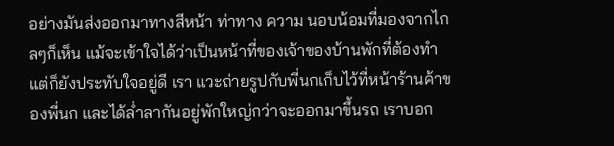อย่างมันส่งออกมาทางสีหน้า ท่าทาง ความ นอบน้อมที่มองจากไกลๆก็เห็น แม้จะเข้าใจได้ว่าเป็นหน้าที่ของเจ้าของบ้านพักที่ต้องทำ แต่ก็ยังประทับใจอยู่ดี เรา แวะถ่ายรูปกับพี่นกเก็บไว้ที่หน้าร้านค้าของพี่นก และได้ล่ำลากันอยู่พักใหญ่กว่าจะออกมาขึ้นรถ เราบอก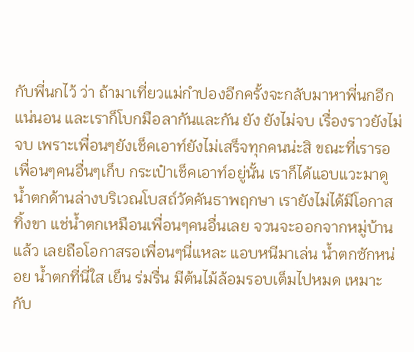กับพี่นกไว้ ว่า ถ้ามาเที่ยวแม่กำปองอีกครั้งจะกลับมาหาพี่นกอีกแน่นอน และเราก็โบกมือลากันและกัน ยัง ยังไม่จบ เรื่องราวยังไม่จบ เพราะเพื่อนๆยังเช็คเอาท์ยังไม่เสร็จทุกคนน่ะสิ ขณะที่เรารอเพื่อนๆคนอื่นๆเก็บ กระเป๋าเช็คเอาท์อยู่นั้น เราก็ได้แอบแวะมาดูน้ำตกด้านล่างบริเวณโบสถ์วัดคันธาพฤกษา เรายังไม่ได้มีโอกาสทิ้งขา แช่น้ำตกเหมือนเพื่อนๆคนอื่นเลย จวนจะออกจากหมู่บ้านแล้ว เลยถือโอกาสรอเพื่อนๆนี่แหละ แอบหนีมาเล่น น้ำตกซักหน่อย น้ำตกที่นี่ใส เย็น ร่มรื่น มีต้นไม้ล้อมรอบเต็มไปหมด เหมาะกับ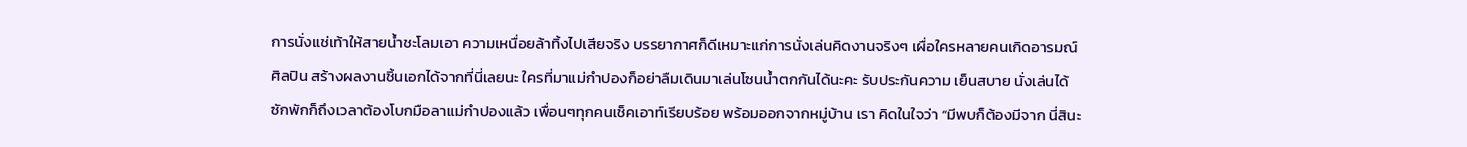การนั่งแช่เท้าให้สายน้ำชะโลมเอา ความเหนื่อยล้าทิ้งไปเสียจริง บรรยากาศก็ดีเหมาะแก่การนั่งเล่นคิดงานจริงๆ เผื่อใครหลายคนเกิดอารมณ์ศิลปิน สร้างผลงานชิ้นเอกได้จากที่นี่เลยนะ ใครที่มาแม่กำปองก็อย่าลืมเดินมาเล่นโซนน้ำตกกันได้นะคะ รับประกันความ เย็นสบาย นั่งเล่นได้ซักพักก็ถึงเวลาต้องโบกมือลาแม่กำปองแล้ว เพื่อนๆทุกคนเช็คเอาท์เรียบร้อย พร้อมออกจากหมู่บ้าน เรา คิดในใจว่า “มีพบก็ต้องมีจาก นี่สินะ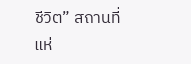ชีวิต” สถานที่แห่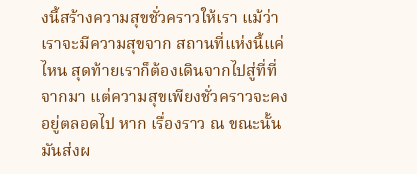งนี้สร้างความสุขชั่วคราวให้เรา แม้ว่าเราจะมีความสุขจาก สถานที่แห่งนี้แค่ไหน สุดท้ายเราก็ต้องเดินจากไปสู่ที่ที่จากมา แต่ความสุขเพียงชั่วคราวจะคงอยู่ตลอดไป หาก เรื่องราว ณ ขณะนั้นมันส่งผ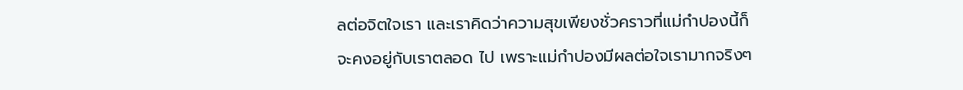ลต่อจิตใจเรา และเราคิดว่าความสุขเพียงชั่วคราวที่แม่กำปองนี้ก็จะคงอยู่กับเราตลอด ไป เพราะแม่กำปองมีผลต่อใจเรามากจริงๆ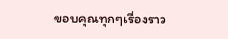ขอบคุณทุกๆเรื่องราว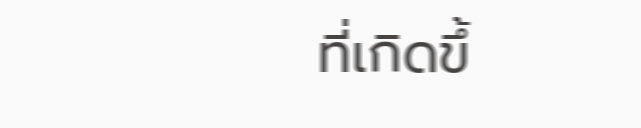ที่เกิดขึ้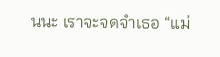นนะ เราจะจดจำเธอ “แม่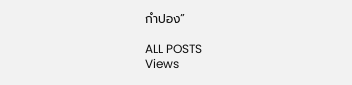กำปอง”

ALL POSTS
Views